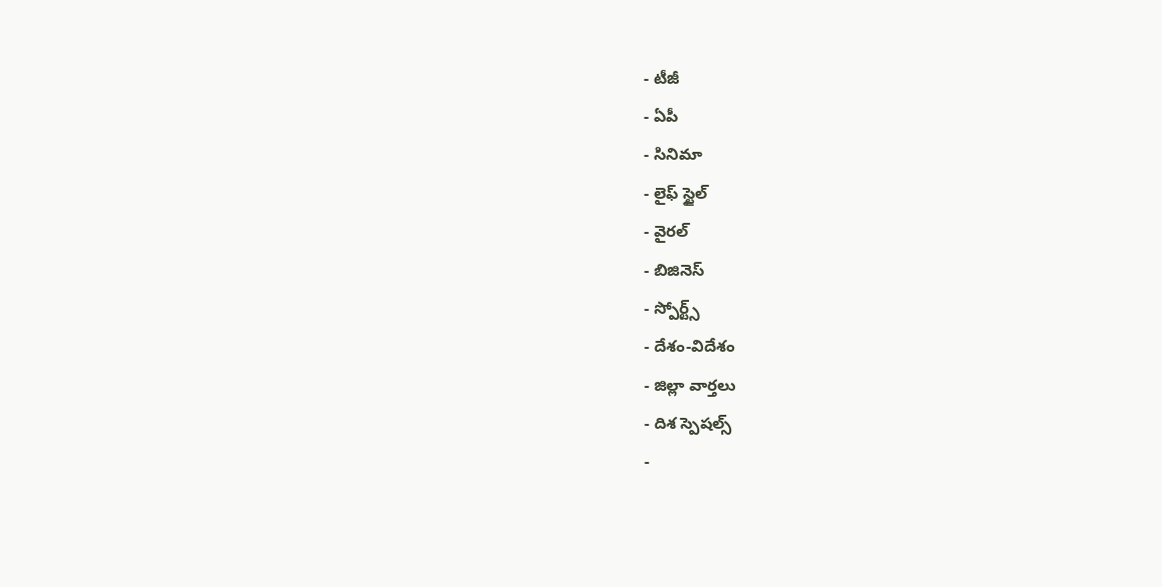- టీజీ
- ఏపీ
- సినిమా
- లైఫ్ స్టైల్
- వైరల్
- బిజినెస్
- స్పోర్ట్స్
- దేశం-విదేశం
- జిల్లా వార్తలు
- దిశ స్పెషల్స్
-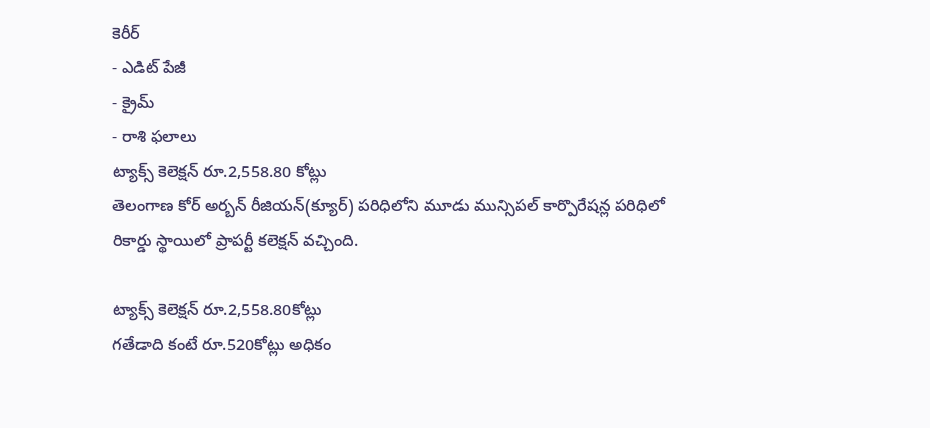కెరీర్
- ఎడిట్ పేజీ
- క్రైమ్
- రాశి ఫలాలు
ట్యాక్స్ కెలెక్షన్ రూ.2,558.80 కోట్లు
తెలంగాణ కోర్ అర్బన్ రీజియన్(క్యూర్) పరిధిలోని మూడు మున్సిపల్ కార్పొరేషన్ల పరిధిలో రికార్డు స్థాయిలో ప్రాపర్టీ కలెక్షన్ వచ్చింది.

ట్యాక్స్ కెలెక్షన్ రూ.2,558.80కోట్లు
గతేడాది కంటే రూ.520కోట్లు అధికం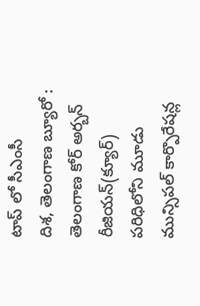టాప్ లో సీఎంసీ
దిశ, తెలంగాణ బ్యూరో : తెలంగాణ కోర్ అర్బన్ రీజియన్(క్యూర్) పరిధిలోని మూడు మున్సిపల్ కార్పొరేషన్ల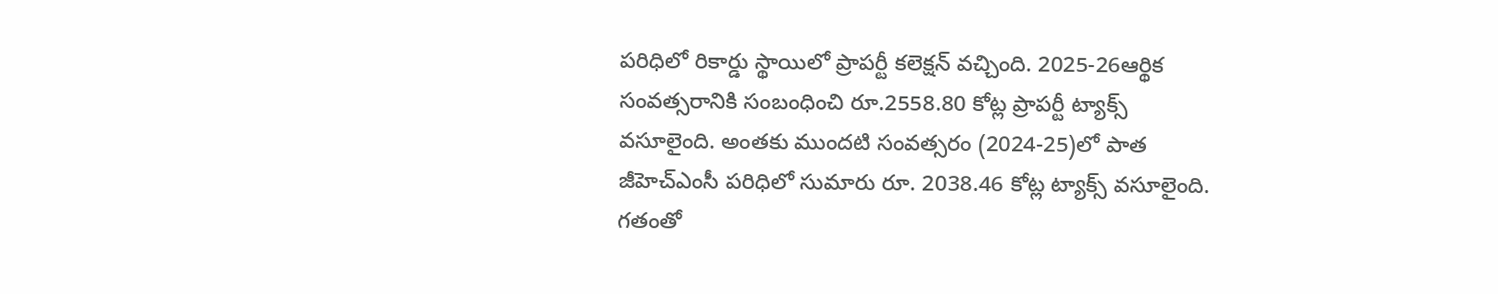పరిధిలో రికార్డు స్థాయిలో ప్రాపర్టీ కలెక్షన్ వచ్చింది. 2025-26ఆర్థిక సంవత్సరానికి సంబంధించి రూ.2558.80 కోట్ల ప్రాపర్టీ ట్యాక్స్ వసూలైంది. అంతకు ముందటి సంవత్సరం (2024-25)లో పాత జీహెచ్ఎంసీ పరిధిలో సుమారు రూ. 2038.46 కోట్ల ట్యాక్స్ వసూలైంది. గతంతో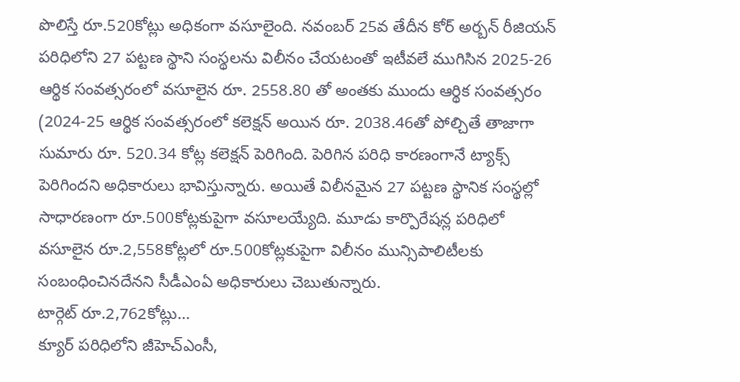పొలిస్తే రూ.520కోట్లు అధికంగా వసూలైంది. నవంబర్ 25వ తేదీన కోర్ అర్బన్ రీజియన్ పరిధిలోని 27 పట్టణ స్థాని సంస్థలను విలీనం చేయటంతో ఇటీవలే ముగిసిన 2025-26 ఆర్థిక సంవత్సరంలో వసూలైన రూ. 2558.80 తో అంతకు ముందు ఆర్థిక సంవత్సరం (2024-25 ఆర్థిక సంవత్సరంలో కలెక్షన్ అయిన రూ. 2038.46తో పోల్చితే తాజాగా సుమారు రూ. 520.34 కోట్ల కలెక్షన్ పెరిగింది. పెరిగిన పరిధి కారణంగానే ట్యాక్స్ పెరిగిందని అధికారులు భావిస్తున్నారు. అయితే విలీనమైన 27 పట్టణ స్థానిక సంస్థల్లో సాధారణంగా రూ.500కోట్లకుపైగా వసూలయ్యేది. మూడు కార్పొరేషన్ల పరిధిలో వసూలైన రూ.2,558కోట్లలో రూ.500కోట్లకుపైగా విలీనం మున్సిపాలిటీలకు సంబంధించినదేనని సీడీఎంఏ అధికారులు చెబుతున్నారు.
టార్గెట్ రూ.2,762కోట్లు…
క్యూర్ పరిధిలోని జీహెచ్ఎంసీ,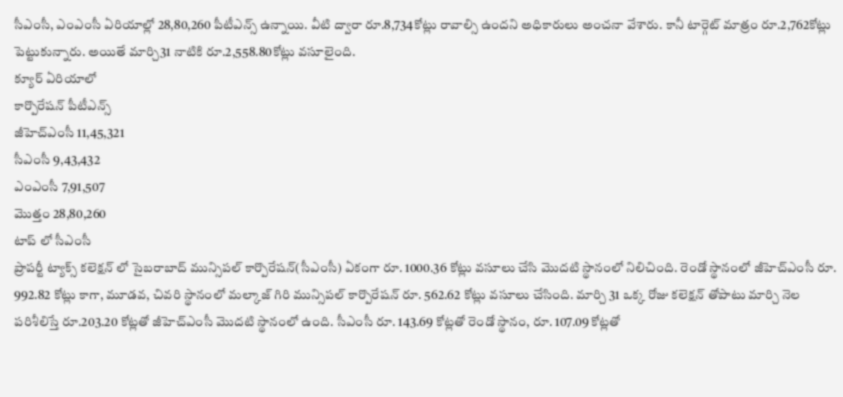సీఎంసీ, ఎంఎంసీ ఏరియాల్లో 28,80,260 పీటీఎన్స్ ఉన్నాయి. వీటి ద్వారా రూ.8,734కోట్లు రావాల్సి ఉందని అధికారులు అంచనా వేశారు. కానీ టార్గెట్ మాత్రం రూ.2,762కోట్లు పెట్టుకున్నారు. అయితే మార్చి31 నాటికి రూ.2,558.80కోట్లు వసూలైంది.
క్యూర్ ఏరియాలో
కార్పొరేషన్ పీటీఎన్స్
జీహెచ్ఎంసీ 11,45,321
సీఎంసీ 9,43,432
ఎంఎంసీ 7,91,507
మొత్తం 28,80,260
టాప్ లో సీఎంసీ
ప్రాపర్టీ ట్యాక్స్ కలెక్షన్ లో సైబరాబాద్ మున్సిపల్ కార్పొరేషన్(సీఎంసీ) ఏకంగా రూ. 1000.36 కోట్లు వసూలు చేసి మొదటి స్థానంలో నిలిచింది. రెండో స్థానంలో జీహెచ్ఎంసీ రూ. 992.82 కోట్లు కాగా, మూడవ, చివరి స్థానంలో మల్కాజ్ గిరి మున్సిపల్ కార్పొరేషన్ రూ. 562.62 కోట్లు వసూలు చేసింది. మార్చి 31 ఒక్క రోజు కలెక్షన్ తోపాటు మార్చి నెల పరిశీలిస్తే రూ.203.20 కోట్లతో జీహెచ్ఎంసీ మొదటి స్థానంలో ఉంది. సీఎంసీ రూ. 143.69 కోట్లతో రెండో స్థానం, రూ. 107.09 కోట్లతో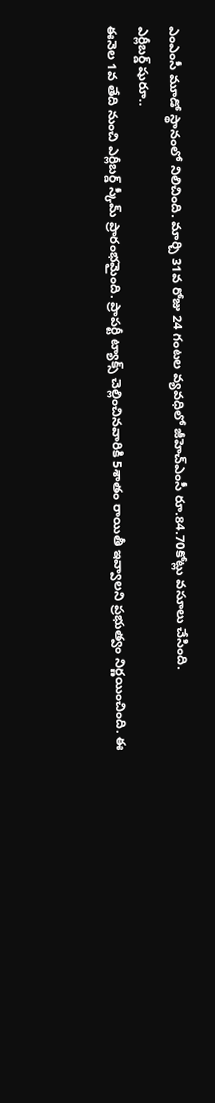ఎంఎంసీ మూడో స్థానంలో నిలిచింది. మార్చి 31వ రోజు 24 గంటల వ్యవధిలో జీహెచ్ఎంసీ రూ.84.70కోట్లు వసూలు చేసింది.
ఎర్లీబర్డ్ షురూ..
ఈనెల 1వ తేది నుంచి ఎర్లీబర్డ్ స్కీమ్ ప్రారంభమైంది. ప్రాపర్టీ ట్యాక్స్ చెల్లించినవారికి 5శాతం రాయితీ ఇవ్వాలని ప్రభుత్వం నిర్ణయించింది. ఈ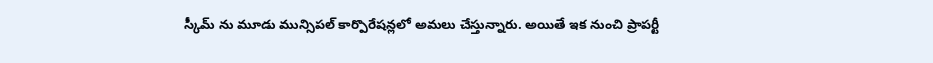స్కీమ్ ను మూడు మున్సిపల్ కార్పొరేషన్లలో అమలు చేస్తున్నారు. అయితే ఇక నుంచి ప్రాపర్టీ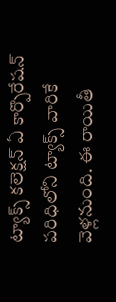ట్యాక్స్ కలెక్షన్ ఏ కార్పొరేషన్ పరిధిలోని ట్యాక్స్ వారికే వెళ్లనుంది. ఈ రాయితీ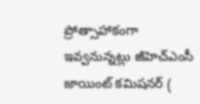ప్రోత్సాహాకంగా ఇవ్వనున్నట్లు జీహెచ్ఎంసీ జాయింట్ కమిషనర్ (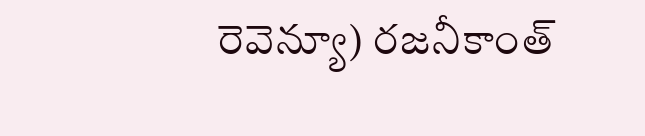రెవెన్యూ) రజనీకాంత్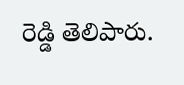రెడ్డి తెలిపారు.